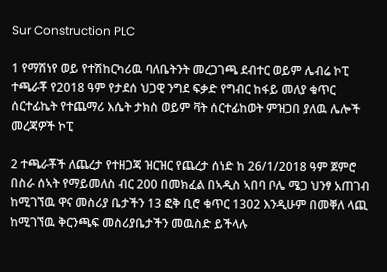Sur Construction PLC

1 የማሽነየ ወይ የተሽከርካሪዉ ባለቤትንት መረጋገጫ ደብተር ወይም ሌብሬ ኮፒ ተጫራቾ የ2018 ዓም የታደሰ ህጋዊ ንግደ ፍቃድ የግብር ከፋይ መለያ ቁጥር ሰርተፊኬት የተጨማሪ እሴት ታክስ ወይም ቫት ሰርተፊከወት ምዝጋበ ያለዉ ሌሎች መረጃዎች ኮፒ

2 ተጫራቾች ለጨረታ የተዘጋጃ ዝርዝር የጨረታ ሰነድ ከ 26/1/2018 ዓም ጀምሮ በስራ ሰኣት የማይመለስ ብር 200 በመክፈል በኣዲስ ኣበባ ቦሌ ሜጋ ህንፃ አጠገብ ከሚገኘዉ ዋና መስሪያ ቤታችን 13 ፎቅ ቢሮ ቁጥር 1302 እንዲሁም በመቐለ ላጪ ከሚገኘዉ ቅርንጫፍ መስሪያቤታችን መዉስድ ይችላሉ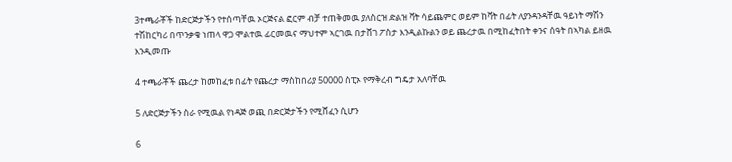3ተጫራቾች ከድርጅታችን የተሰጣቸዉ ኦርጅናል ፎርም ብቻ ተጠቅመዉ ያለስርዝ ድልዝ ቫት ሳይጨምር ወይም ከቫት በፊት ለያንዳንዳቸዉ ዓይነት ማሽን ተሽከርካሪ በጥንቃቄ ነጠላ ዋጋ ሞልተዉ ፊርመዉና ማህተም ኣርገዉ በታሸገ ፖስታ እንዲልኩልን ወይ ጨረታዉ በሚከፈትበት ቀንና ሰዓት በኣካል ይዘዉ እንዲመጡ

4 ተጫራቾች ጨረታ ከመከፈቱ በፊት የጨረታ ማስከበሪያ 50000 ስፒኦ የማቅረብ ግዴታ አለባቸዉ

5 ለድርጅታችን ስራ የሚዉል የነዳጅ ወጪ በድርጅታችን የሚሸፈን ሲሆን

6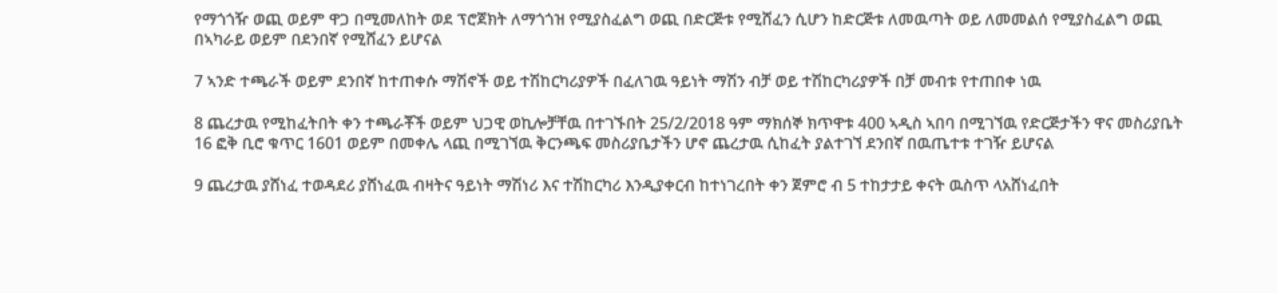የማጎጎዥ ወጪ ወይም ዋጋ በሚመለከት ወደ ፕሮጀክት ለማጎጎዝ የሚያስፈልግ ወጪ በድርጅቱ የሚሸፈን ሲሆን ከድርጅቱ ለመዉጣት ወይ ለመመልሰ የሚያስፈልግ ወጪ በኣካራይ ወይም በደንበኛ የሚሸፈን ይሆናል

7 ኣንድ ተጫራች ወይም ደንበኛ ከተጠቀሱ ማሽኖች ወይ ተሽከርካሪያዎች በፈለገዉ ዓይነት ማሽን ብቻ ወይ ተሽከርካሪያዎች በቻ መብቱ የተጠበቀ ነዉ

8 ጨረታዉ የሚከፈትበት ቀን ተጫራቾች ወይም ህጋዊ ወኪሎቻቸዉ በተገኙበት 25/2/2018 ዓም ማክሰኞ ክጥዋቱ 400 ኣዲስ ኣበባ በሚገኘዉ የድርጅታችን ዋና መስሪያቤት 16 ፎቅ ቢሮ ቁጥር 1601 ወይም በመቀሌ ላጪ በሚገኘዉ ቅርንጫፍ መስሪያቤታችን ሆኖ ጨረታዉ ሲከፈት ያልተገኘ ደንበኛ በዉጤተቱ ተገዥ ይሆናል

9 ጨረታዉ ያሸነፈ ተወዳደሪ ያሸነፈዉ ብዛትና ዓይነት ማሽነሪ እና ተሽከርካሪ እንዲያቀርብ ከተነገረበት ቀን ጀምሮ ብ 5 ተከታታይ ቀናት ዉስጥ ላአሸነፈበት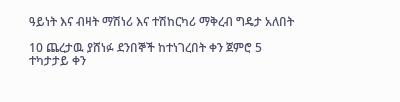ዓይነት እና ብዛት ማሽነሪ እና ተሽከርካሪ ማቅረብ ግዴታ አለበት

10 ጨረታዉ ያሸነፉ ደንበኞች ከተነገረበት ቀን ጀምሮ 5 ተካታታይ ቀን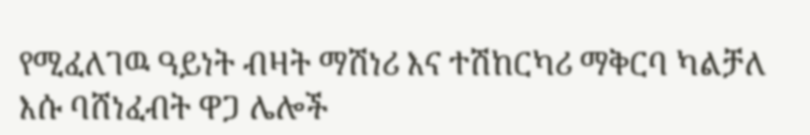የሚፈለገዉ ዓይነት ብዛት ማሽነሪ እና ተሽከርካሪ ማቅርባ ካልቻለ እሱ ባሸነፈብት ዋጋ ሌሎች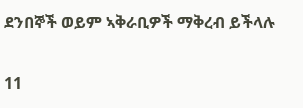ደንበኞች ወይም ኣቅራቢዎች ማቅረብ ይችላሉ

11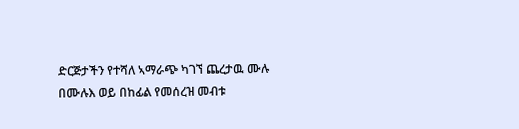ድርጅታችን የተሻለ ኣማራጭ ካገኘ ጨረታዉ ሙሉ በሙሉእ ወይ በከፊል የመሰረዝ መብቱ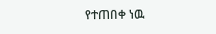የተጠበቀ ነዉ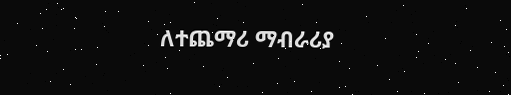ለተጨማሪ ማብራሪያ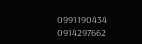0991190434 0914297662